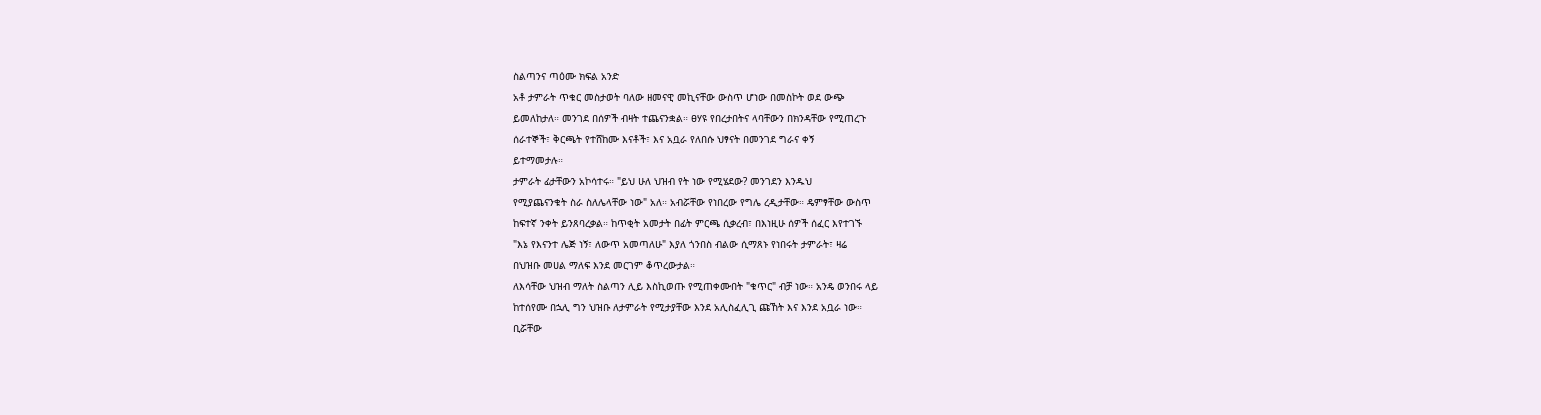ስልጣንና ጣዕሙ ክፍል አንድ
አቶ ታምራት ጥቁር መስታወት ባለው ዘመናዊ መኪናቸው ውስጥ ሆነው በመስኮት ወደ ውጭ
ይመለከታለ። መንገደ በሰዎች ብዛት ተጨናንቋል። ፀሃዩ የበረታበትና ላባቸውን በክንዳቸው የሚጠረጉ
ሰራተኞች፣ ቅርጫት የተሸከሙ እናቶች፣ እና አቧራ የለበሱ ህፃናት በመንገደ ግራና ቀኝ
ይተማመታሉ።
ታምራት ፊታቸውን አኮሳተሩ። "ይህ ሁለ ህዝብ የት ነው የሚሄደው? መንገደን እንዱህ
የሚያጨናንቁት ስራ ስለሌላቸው ነው" አለ። አብሯቸው የነበረው የግሌ ረዲታቸው። ዴምፃቸው ውስጥ
ከፍተኛ ንቀት ይንጸባረቃል። ከጥቂት አመታት በፊት ምርጫ ሲቃረብ፣ በእነዚሁ ሰዎች ሰፈር እየተገኙ
"እኔ የእናንተ ሌጅ ነኝ፣ ለውጥ አመጣለሁ" እያለ ጎንበስ ብልው ሲማጸኑ የነበሩት ታምራት፣ ዛሬ
በህዝቡ መሀል ማለፍ እንደ መርገም ቆጥረውታል።
ለእሳቸው ህዝብ ማለት ስልጣን ሊይ እስኪወጡ የሚጠቀሙበት "ቁጥር" ብቻ ነው። አንዴ ወንበሩ ላይ
ከተሰየሙ በኋሊ ግን ህዝቡ ለታምራት የሚታያቸው እንደ አሊስፈሊጊ ጩኸት እና እንደ አቧራ ነው።
ቢሯቸው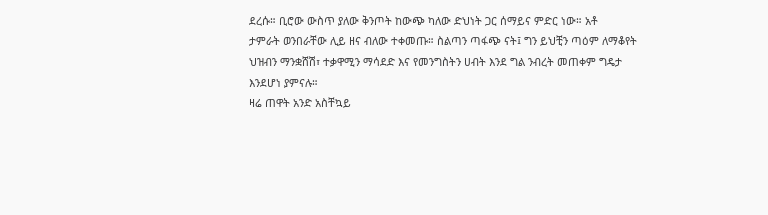ደረሱ። ቢሮው ውስጥ ያለው ቅንጦት ከውጭ ካለው ድህነት ጋር ሰማይና ምድር ነው። አቶ
ታምራት ወንበራቸው ሊይ ዘና ብለው ተቀመጡ። ስልጣን ጣፋጭ ናት፤ ግን ይህቺን ጣዕም ለማቆየት
ህዝብን ማንቋሸሽ፣ ተቃዋሚን ማሳደድ እና የመንግስትን ሀብት እንደ ግል ንብረት መጠቀም ግዴታ
እንደሆነ ያምናሉ።
ዛሬ ጠዋት አንድ አስቸኳይ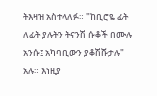ትእዛዝ አስተላለፉ። "ከቢሮዬ ፊት ለፊት ያሉትን ትናንሽ ሱቆች በሙሉ
አንሱ፤ አካባቢውን ያቆሽሹታሉ" አሉ። እነዚያ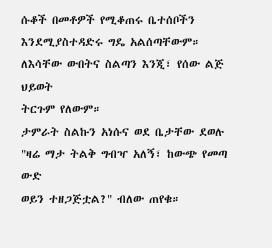ሱቆች በመቶዎች የሚቆጠሩ ቤተሰቦችን
እንደሚያስተዳድሩ ግዴ አልሰጣቸውም። ለእሳቸው ውበትና ስልጣን እንጂ፣ የሰው ልጅ ህይወት
ትርጉም የለውም።
ታምራት ስልኩን አነሱና ወደ ቤታቸው ደወሉ "ዛሬ ማታ ትልቅ ግብዣ አለኝ፣ ከውጭ የመጣ ውድ
ወይን ተዘጋጅቷል?" ብለው ጠየቁ።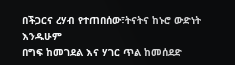በችጋርና ረሃብ የተጠበሰው፣ትናትና ከኑሮ ውድነት እንዱሁም
በግፍ ከመገደል እና ሃገር ጥል ከመሰደድ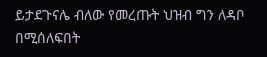ይታደጉናሌ ብለው የመረጡት ህዝብ ግን ለዳቦ በሚሰለፍበት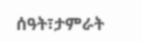ሰዓት፣ታምራት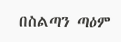በስልጣን ጣዕም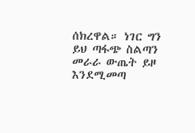ሰክረዋል። ነገር ግን ይህ ጣፋጭ ስልጣን መራራ ውጤት ይዞ
እንደሚመጣ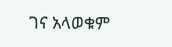ገና አላወቁም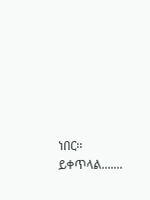ነበር፡፡
ይቀጥላል.......